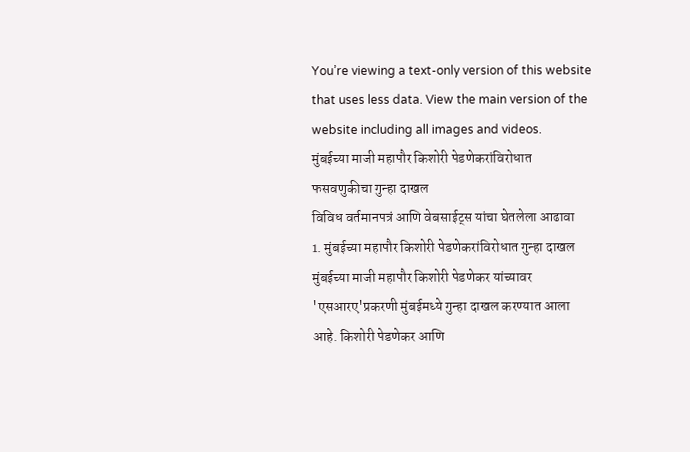You’re viewing a text-only version of this website that uses less data. View the main version of the website including all images and videos.
मुंबईच्या माजी महापौर किशोरी पेडणेकरांविरोधात फसवणुकीचा गुन्हा दाखल
विविध वर्तमानपत्रं आणि वेबसाईट्स यांचा घेतलेला आढावा
1. मुंबईच्या महापौर किशोरी पेडणेकरांविरोधात गुन्हा दाखल
मुंबईच्या माजी महापौर किशोरी पेडणेकर यांच्यावर 'एसआरए'प्रकरणी मुंबईमध्ये गुन्हा दाखल करण्यात आला आहे. किशोरी पेडणेकर आणि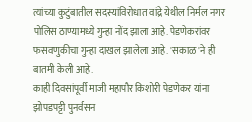त्यांच्या कुटुंबातील सदस्यांविरोधात वांद्रे येथील निर्मल नगर पोलिस ठाण्यामध्ये गुन्हा नोंद झाला आहे. पेडणेकरांवर फसवणुकीचा गुन्हा दाखल झालेला आहे. 'सकाळ'ने ही बातमी केली आहे.
काही दिवसांपूर्वी माजी महापौर किशोरी पेडणेकर यांना झोपडपट्टी पुनर्वसन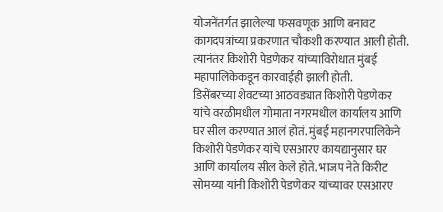योजनेंतर्गत झालेल्या फसवणूक आणि बनावट कागदपत्रांच्या प्रकरणात चौकशी करण्यात आली होती. त्यानंतर किशोरी पेडणेकर यांच्याविरोधात मुंबई महापालिकेकडून कारवाईही झाली होती.
डिसेंबरच्या शेवटच्या आठवड्यात किशोरी पेडणेकर यांचे वरळीमधील गोमाता नगरमधील कार्यालय आणि घर सील करण्यात आलं होतं. मुंबई महानगरपालिकेने किशोरी पेडणेकर यांचे एसआरए कायद्यानुसार घर आणि कार्यालय सील केले होते. भाजप नेते किरीट सोमय्या यांनी किशोरी पेडणेकर यांच्यावर एसआरए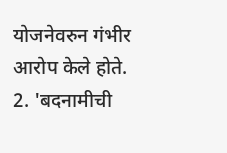योजनेवरुन गंभीर आरोप केले होते.
2. 'बदनामीची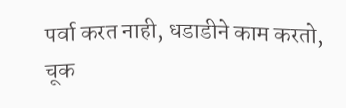पर्वा करत नाही, धडाडीने काम करतो, चूक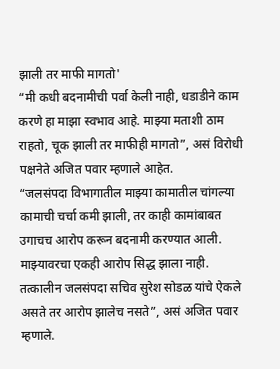झाली तर माफी मागतो'
“मी कधी बदनामीची पर्वा केली नाही, धडाडीने काम करणे हा माझा स्वभाव आहे. माझ्या मताशी ठाम राहतो, चूक झाली तर माफीही मागतो”, असं विरोधी पक्षनेते अजित पवार म्हणाले आहेत.
“जलसंपदा विभागातील माझ्या कामातील चांगल्या कामाची चर्चा कमी झाली, तर काही कामांबाबत उगाचच आरोप करून बदनामी करण्यात आली. माझ्यावरचा एकही आरोप सिद्ध झाला नाही. तत्कालीन जलसंपदा सचिव सुरेश सोडळ यांचे ऐकले असते तर आरोप झालेच नसते”, असं अजित पवार म्हणाले.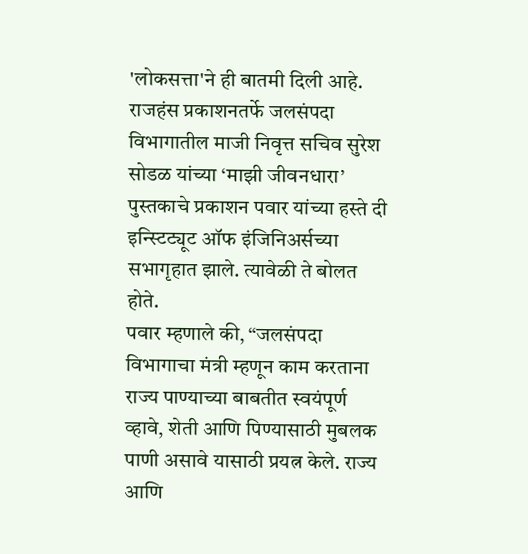'लोकसत्ता'ने ही बातमी दिली आहे.
राजहंस प्रकाशनतर्फे जलसंपदा विभागातील माजी निवृत्त सचिव सुरेश सोडळ यांच्या ‘माझी जीवनधारा’ पुस्तकाचे प्रकाशन पवार यांच्या हस्ते दी इन्स्टिट्यूट ऑफ इंजिनिअर्सच्या सभागृहात झाले. त्यावेळी ते बोलत होते.
पवार म्हणाले की, “जलसंपदा विभागाचा मंत्री म्हणून काम करताना राज्य पाण्याच्या बाबतीत स्वयंपूर्ण व्हावे, शेती आणि पिण्यासाठी मुबलक पाणी असावे यासाठी प्रयत्न केले. राज्य आणि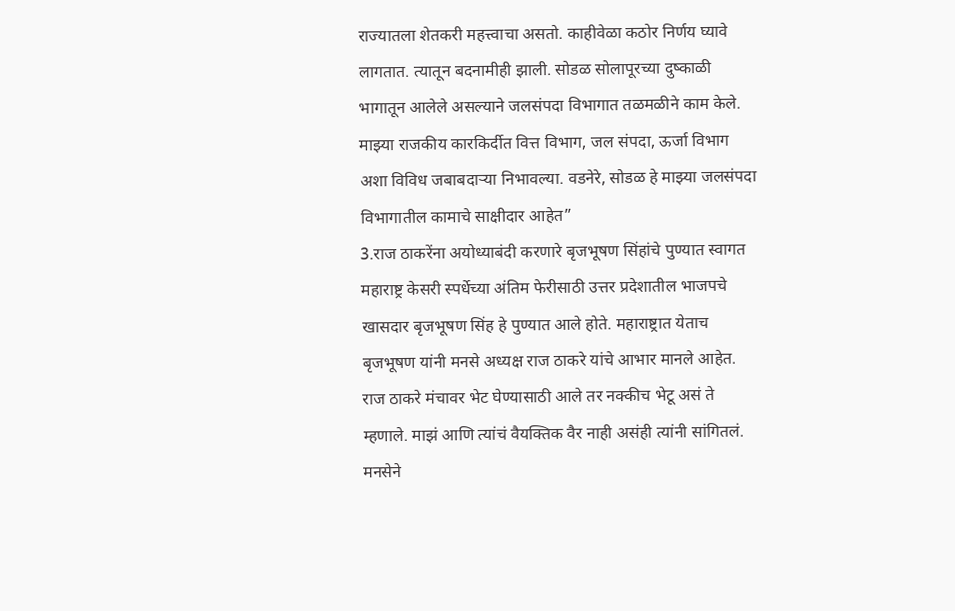राज्यातला शेतकरी महत्त्वाचा असतो. काहीवेळा कठोर निर्णय घ्यावे लागतात. त्यातून बदनामीही झाली. सोडळ सोलापूरच्या दुष्काळी भागातून आलेले असल्याने जलसंपदा विभागात तळमळीने काम केले. माझ्या राजकीय कारकिर्दीत वित्त विभाग, जल संपदा, ऊर्जा विभाग अशा विविध जबाबदाऱ्या निभावल्या. वडनेरे, सोडळ हे माझ्या जलसंपदा विभागातील कामाचे साक्षीदार आहेत”
3.राज ठाकरेंना अयोध्याबंदी करणारे बृजभूषण सिंहांचे पुण्यात स्वागत
महाराष्ट्र केसरी स्पर्धेच्या अंतिम फेरीसाठी उत्तर प्रदेशातील भाजपचे खासदार बृजभूषण सिंह हे पुण्यात आले होते. महाराष्ट्रात येताच बृजभूषण यांनी मनसे अध्यक्ष राज ठाकरे यांचे आभार मानले आहेत. राज ठाकरे मंचावर भेट घेण्यासाठी आले तर नक्कीच भेटू असं ते म्हणाले. माझं आणि त्यांचं वैयक्तिक वैर नाही असंही त्यांनी सांगितलं.
मनसेने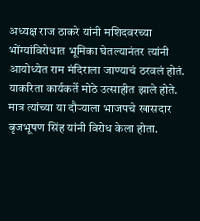अध्यक्ष राज ठाकरे यांनी मशिदवरच्या भोंग्यांविरोधात भूमिका घेतल्यानंतर त्यांनी आयोध्येत राम मंदिराला जाण्याचं ठरवलं होतं. याकरिता कार्यकर्ते मोठे उत्साहीत झाले होते. मात्र त्यांच्या या दौऱ्याला भाजपचे खासदार बृजभूषण सिंह यांनी विरोध केला होता.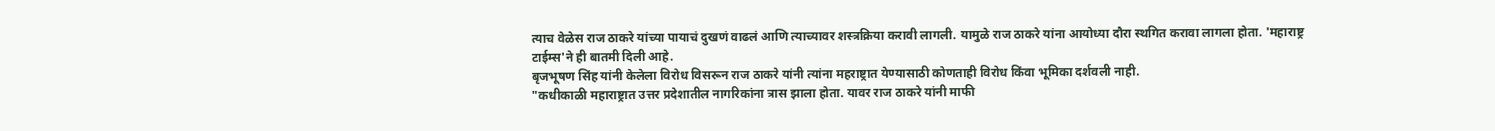त्याच वेळेस राज ठाकरे यांच्या पायाचं दुखणं वाढलं आणि त्याच्यावर शस्त्रक्रिया करावी लागली. यामुळे राज ठाकरे यांना आयोध्या दौरा स्थगित करावा लागला होता. 'महाराष्ट्र टाईम्स'ने ही बातमी दिली आहे.
बृजभूषण सिंह यांनी केलेला विरोध विसरून राज ठाकरे यांनी त्यांना महराष्ट्रात येण्यासाठी कोणताही विरोध किंवा भूमिका दर्शवली नाही.
"कधीकाळी महाराष्ट्रात उत्तर प्रदेशातील नागरिकांना त्रास झाला होता. यावर राज ठाकरे यांनी माफी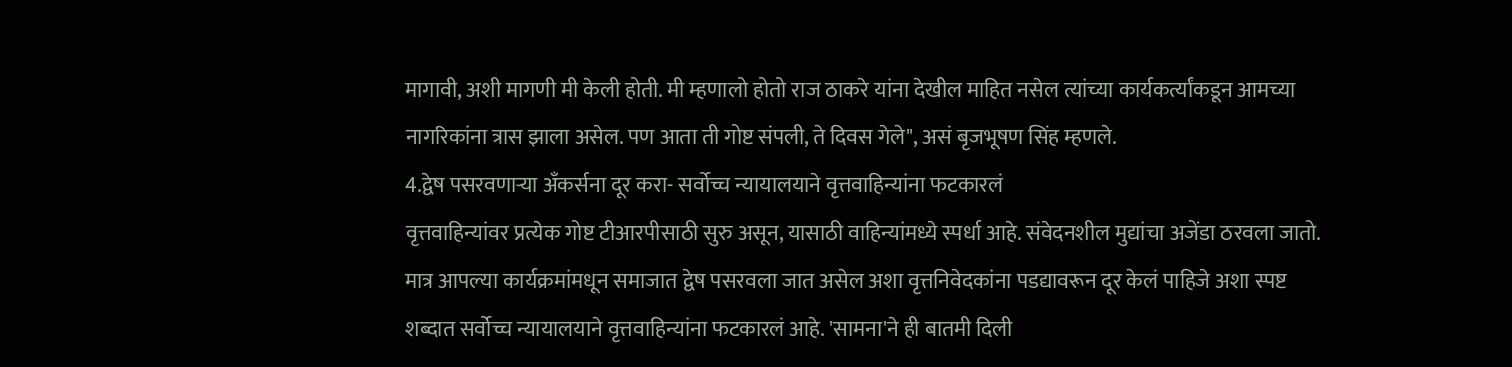मागावी, अशी मागणी मी केली होती. मी म्हणालो होतो राज ठाकरे यांना देखील माहित नसेल त्यांच्या कार्यकर्त्यांकडून आमच्या नागरिकांना त्रास झाला असेल. पण आता ती गोष्ट संपली, ते दिवस गेले", असं बृजभूषण सिंह म्हणले.
4.द्वेष पसरवणाऱ्या अँकर्सना दूर करा- सर्वोच्च न्यायालयाने वृत्तवाहिन्यांना फटकारलं
वृत्तवाहिन्यांवर प्रत्येक गोष्ट टीआरपीसाठी सुरु असून, यासाठी वाहिन्यांमध्ये स्पर्धा आहे. संवेदनशील मुद्यांचा अजेंडा ठरवला जातो. मात्र आपल्या कार्यक्रमांमधून समाजात द्वेष पसरवला जात असेल अशा वृत्तनिवेदकांना पडद्यावरून दूर केलं पाहिजे अशा स्पष्ट शब्दात सर्वोच्च न्यायालयाने वृत्तवाहिन्यांना फटकारलं आहे. 'सामना'ने ही बातमी दिली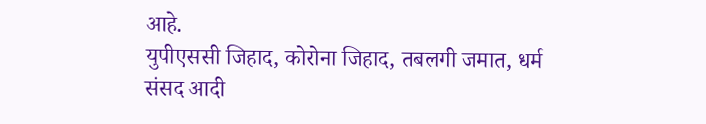आहे.
युपीएससी जिहाद, कोरोना जिहाद, तबलगी जमात, धर्म संसद आदी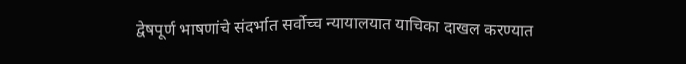द्वेषपूर्ण भाषणांचे संदर्भात सर्वोच्च न्यायालयात याचिका दाखल करण्यात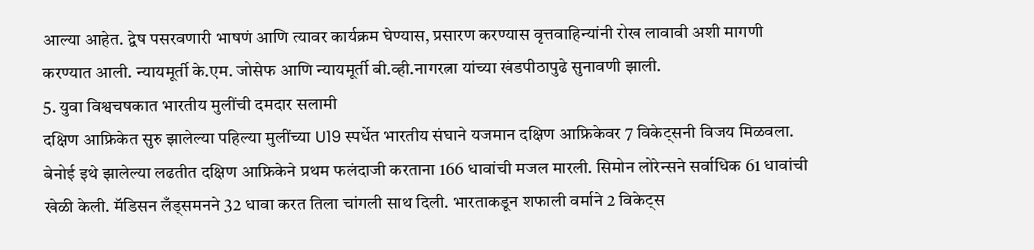आल्या आहेत. द्वेष पसरवणारी भाषणं आणि त्यावर कार्यक्रम घेण्यास, प्रसारण करण्यास वृत्तवाहिन्यांनी रोख लावावी अशी मागणी करण्यात आली. न्यायमूर्ती के.एम. जोसेफ आणि न्यायमूर्ती बी.व्ही.नागरत्ना यांच्या खंडपीठापुढे सुनावणी झाली.
5. युवा विश्वचषकात भारतीय मुलींची दमदार सलामी
दक्षिण आफ्रिकेत सुरु झालेल्या पहिल्या मुलींच्या U19 स्पर्धेत भारतीय संघाने यजमान दक्षिण आफ्रिकेवर 7 विकेट्सनी विजय मिळवला. बेनोई इथे झालेल्या लढतीत दक्षिण आफ्रिकेने प्रथम फलंदाजी करताना 166 धावांची मजल मारली. सिमोन लोरेन्सने सर्वाधिक 61 धावांची खेळी केली. मॅडिसन लँड्समनने 32 धावा करत तिला चांगली साथ दिली. भारताकडून शफाली वर्माने 2 विकेट्स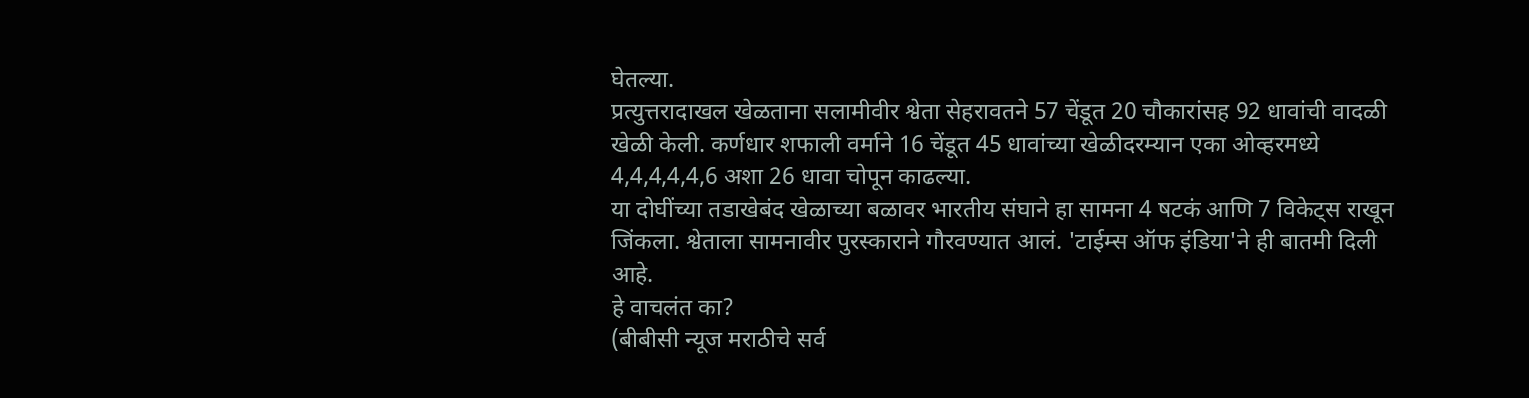घेतल्या.
प्रत्युत्तरादाखल खेळताना सलामीवीर श्वेता सेहरावतने 57 चेंडूत 20 चौकारांसह 92 धावांची वादळी खेळी केली. कर्णधार शफाली वर्माने 16 चेंडूत 45 धावांच्या खेळीदरम्यान एका ओव्हरमध्ये 4,4,4,4,4,6 अशा 26 धावा चोपून काढल्या.
या दोघींच्या तडाखेबंद खेळाच्या बळावर भारतीय संघाने हा सामना 4 षटकं आणि 7 विकेट्स राखून जिंकला. श्वेताला सामनावीर पुरस्काराने गौरवण्यात आलं. 'टाईम्स ऑफ इंडिया'ने ही बातमी दिली आहे.
हे वाचलंत का?
(बीबीसी न्यूज मराठीचे सर्व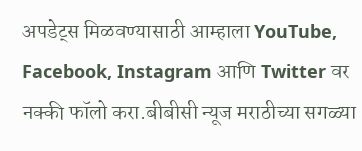अपडेट्स मिळवण्यासाठी आम्हाला YouTube, Facebook, Instagram आणि Twitter वर नक्की फॉलो करा.बीबीसी न्यूज मराठीच्या सगळ्या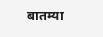बातम्या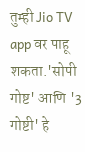तुम्ही Jio TV app वर पाहू शकता.'सोपी गोष्ट' आणि '3 गोष्टी' हे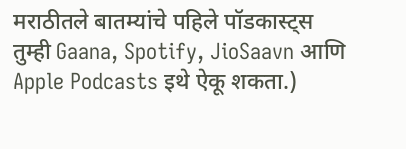मराठीतले बातम्यांचे पहिले पॉडकास्ट्स तुम्ही Gaana, Spotify, JioSaavn आणि Apple Podcasts इथे ऐकू शकता.)